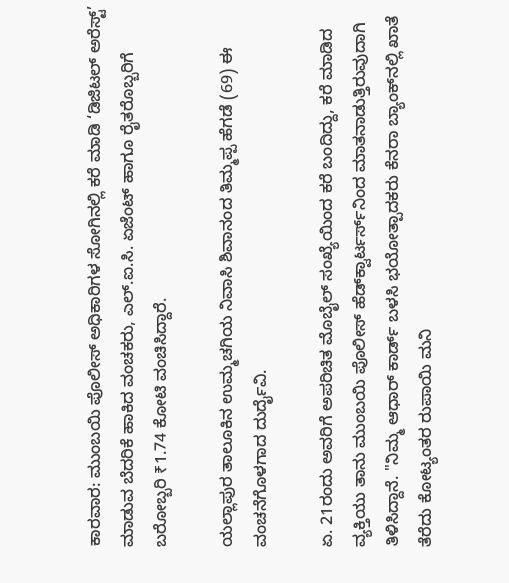ಕಾರವಾರ: ಮುಂಬಯಿ ಪೊಲೀಸ್ ಅಧಿಕಾರಿಗಳ ಸೋಗಿನಲ್ಲಿ ಕರೆ ಮಾಡಿ ‘ಡಿಜಿಟಲ್ ಅರೆಸ್ಟ್’ ಮಾಡುವ ಬೆದರಿಕೆ ಹಾಕಿದ ವಂಚಕರು, ಎಲ್.ಐ.ಸಿ. ಏಜೆಂಟ್ ಹಾಗೂ ರೈತರೊಬ್ಬರಿಗೆ ಬರೋಬ್ಬರಿ ₹1.74 ಕೋಟಿ ವಂಚಿಸಿದ್ದಾರೆ.

ಯಲ್ಲಾಪುರ ತಾಲೂಕಿನ ಉಮ್ಮಚಗಿಯ ನಿವಾಸಿ ಶಿವಾನಂದ ತಿಮ್ಮಪ್ಪ ಹೆಗಡೆ (69) ಈ ವಂಚನೆಗೊಳಗಾದ ದುರ್ದೈವಿ.

ಏ. 21ರಂದು ಅವರಿಗೆ ಅಪರಿಚಿತ ಮೊಬೈಲ್ ಸಂಖ್ಯೆಯಿಂದ ಕರೆ ಬಂದಿದ್ದು, ಕರೆ ಮಾಡಿದ ವ್ಯಕ್ತಿಯು ತಾನು ಮುಂಬಯಿ ಪೊಲೀಸ್ ಹೆಡ್‌ಕ್ವಾರ್ಟರ್ಸ್‌ನಿಂದ ಮಾತನಾಡುತ್ತಿರುವುದಾಗಿ ತಿಳಿಸಿದ್ದಾನೆ. "ನಿಮ್ಮ ಆಧಾರ್ ಕಾರ್ಡ್ ಬಳಸಿ ಭಯೋತ್ಪಾದಕರು ಕೆನರಾ ಬ್ಯಾಂಕ್‌ನಲ್ಲಿ ಖಾತೆ ತೆರೆದು ಕೋಟ್ಯಂತರ ರುಪಾಯಿ ಮನಿ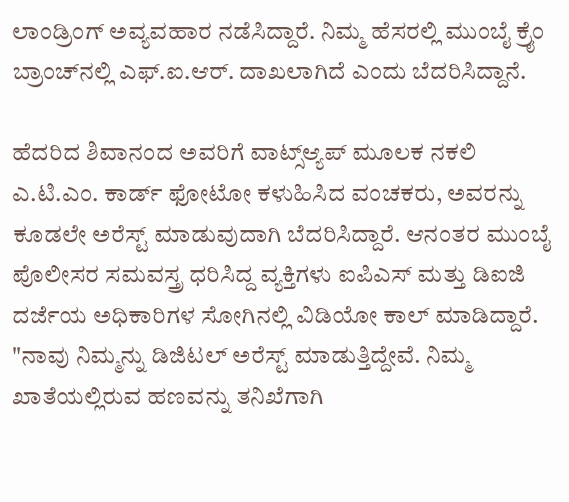ಲಾಂಡ್ರಿಂಗ್ ಅವ್ಯವಹಾರ ನಡೆಸಿದ್ದಾರೆ. ನಿಮ್ಮ ಹೆಸರಲ್ಲಿ ಮುಂಬೈ ಕ್ರೈಂ ಬ್ರಾಂಚ್‌ನಲ್ಲಿ ಎಫ್.ಐ.ಆರ್. ದಾಖಲಾಗಿದೆ ಎಂದು ಬೆದರಿಸಿದ್ದಾನೆ.

ಹೆದರಿದ ಶಿವಾನಂದ ಅವರಿಗೆ ವಾಟ್ಸ್‌ಆ್ಯಪ್‌ ಮೂಲಕ ನಕಲಿ ಎ.ಟಿ.ಎಂ. ಕಾರ್ಡ್ ಫೋಟೋ ಕಳುಹಿಸಿದ ವಂಚಕರು, ಅವರನ್ನು ಕೂಡಲೇ ಅರೆಸ್ಟ್ ಮಾಡುವುದಾಗಿ ಬೆದರಿಸಿದ್ದಾರೆ. ಆನಂತರ ಮುಂಬೈ ಪೊಲೀಸರ ಸಮವಸ್ತ್ರ ಧರಿಸಿದ್ದ ವ್ಯಕ್ತಿಗಳು ಐಪಿಎಸ್ ಮತ್ತು ಡಿಐಜಿ ದರ್ಜೆಯ ಅಧಿಕಾರಿಗಳ ಸೋಗಿನಲ್ಲಿ ವಿಡಿಯೋ ಕಾಲ್ ಮಾಡಿದ್ದಾರೆ. "ನಾವು ನಿಮ್ಮನ್ನು ಡಿಜಿಟಲ್ ಅರೆಸ್ಟ್ ಮಾಡುತ್ತಿದ್ದೇವೆ. ನಿಮ್ಮ ಖಾತೆಯಲ್ಲಿರುವ ಹಣವನ್ನು ತನಿಖೆಗಾಗಿ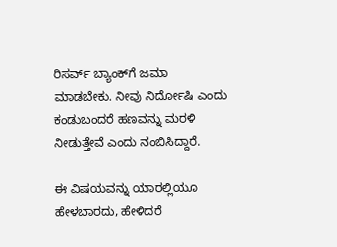ರಿಸರ್ವ್ ಬ್ಯಾಂಕ್‌ಗೆ ಜಮಾ ಮಾಡಬೇಕು. ನೀವು ನಿರ್ದೋಷಿ ಎಂದು ಕಂಡುಬಂದರೆ ಹಣವನ್ನು ಮರಳಿ ನೀಡುತ್ತೇವೆ ಎಂದು ನಂಬಿಸಿದ್ದಾರೆ.

ಈ ವಿಷಯವನ್ನು ಯಾರಲ್ಲಿಯೂ ಹೇಳಬಾರದು, ಹೇಳಿದರೆ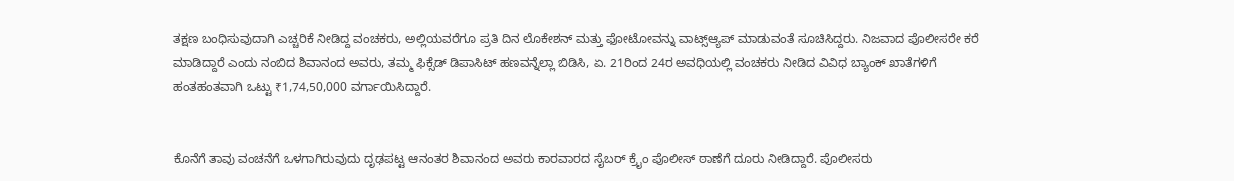ತಕ್ಷಣ ಬಂಧಿಸುವುದಾಗಿ ಎಚ್ಚರಿಕೆ ನೀಡಿದ್ದ ವಂಚಕರು, ಅಲ್ಲಿಯವರೆಗೂ ಪ್ರತಿ ದಿನ ಲೊಕೇಶನ್ ಮತ್ತು ಫೋಟೋವನ್ನು ವಾಟ್ಸ್‌ಆ್ಯಪ್‌ ಮಾಡುವಂತೆ ಸೂಚಿಸಿದ್ದರು. ನಿಜವಾದ ಪೊಲೀಸರೇ ಕರೆ ಮಾಡಿದ್ದಾರೆ ಎಂದು ನಂಬಿದ ಶಿವಾನಂದ ಅವರು, ತಮ್ಮ ಫಿಕ್ಸೆಡ್ ಡಿಪಾಸಿಟ್ ಹಣವನ್ನೆಲ್ಲಾ ಬಿಡಿಸಿ, ಏ. 21ರಿಂದ 24ರ ಅವಧಿಯಲ್ಲಿ ವಂಚಕರು ನೀಡಿದ ವಿವಿಧ ಬ್ಯಾಂಕ್ ಖಾತೆಗಳಿಗೆ ಹಂತಹಂತವಾಗಿ ಒಟ್ಟು ₹1,74,50,000 ವರ್ಗಾಯಿಸಿದ್ದಾರೆ.


ಕೊನೆಗೆ ತಾವು ವಂಚನೆಗೆ ಒಳಗಾಗಿರುವುದು ದೃಢಪಟ್ಟ ಆನಂತರ ಶಿವಾನಂದ ಅವರು ಕಾರವಾರದ ಸೈಬರ್ ಕ್ರೈಂ ಪೊಲೀಸ್ ಠಾಣೆಗೆ ದೂರು ನೀಡಿದ್ದಾರೆ. ಪೊಲೀಸರು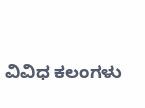ವಿವಿಧ ಕಲಂಗಳು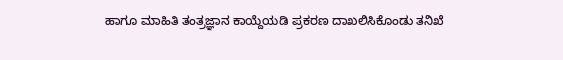ಹಾಗೂ ಮಾಹಿತಿ ತಂತ್ರಜ್ಞಾನ ಕಾಯ್ದೆಯಡಿ ಪ್ರಕರಣ ದಾಖಲಿಸಿಕೊಂಡು ತನಿಖೆ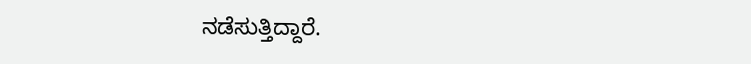ನಡೆಸುತ್ತಿದ್ದಾರೆ.